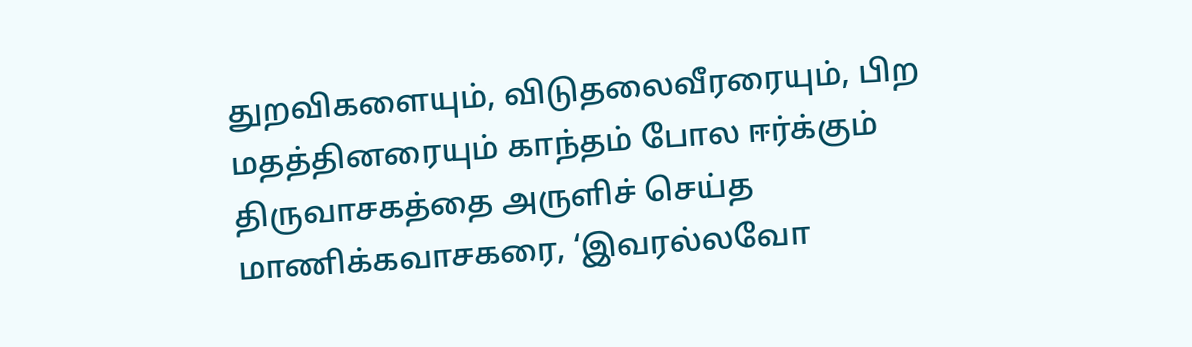துறவிகளையும், விடுதலைவீரரையும், பிற மதத்தினரையும் காந்தம் போல ஈர்க்கும் திருவாசகத்தை அருளிச் செய்த மாணிக்கவாசகரை, ‘இவரல்லவோ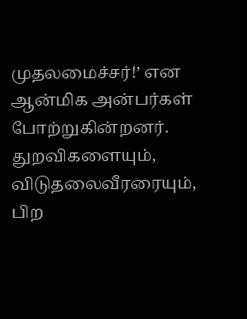முதலமைச்சர்!’ என ஆன்மிக அன்பர்கள் போற்றுகின்றனர்.
துறவிகளையும், விடுதலைவீரரையும், பிற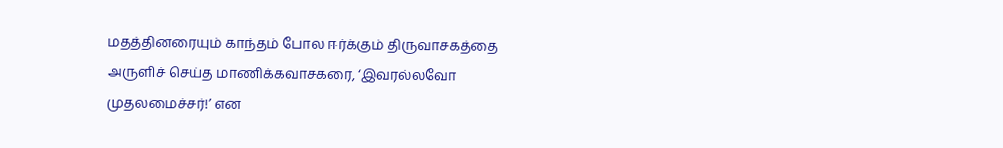மதத்தினரையும் காந்தம் போல ஈர்க்கும் திருவாசகத்தை அருளிச் செய்த மாணிக்கவாசகரை, ‘இவரல்லவோ முதலமைச்சர்!’ என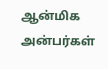ஆன்மிக அன்பர்கள்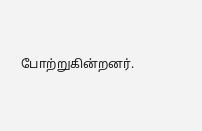போற்றுகின்றனர்.